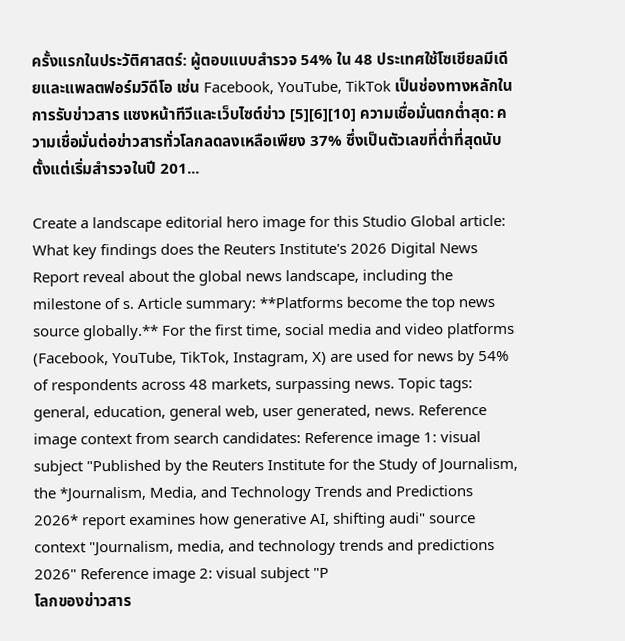ครั้งแรกในประวัติศาสตร์: ผู้ตอบแบบสำรวจ 54% ใน 48 ประเทศใช้โซเชียลมีเดียและแพลตฟอร์มวิดีโอ เช่น Facebook, YouTube, TikTok เป็นช่องทางหลักในการรับข่าวสาร แซงหน้าทีวีและเว็บไซต์ข่าว [5][6][10] ความเชื่อมั่นตกต่ำสุด: ความเชื่อมั่นต่อข่าวสารทั่วโลกลดลงเหลือเพียง 37% ซึ่งเป็นตัวเลขที่ต่ำที่สุดนับตั้งแต่เริ่มสำรวจในปี 201...

Create a landscape editorial hero image for this Studio Global article: What key findings does the Reuters Institute's 2026 Digital News Report reveal about the global news landscape, including the milestone of s. Article summary: **Platforms become the top news source globally.** For the first time, social media and video platforms (Facebook, YouTube, TikTok, Instagram, X) are used for news by 54% of respondents across 48 markets, surpassing news. Topic tags: general, education, general web, user generated, news. Reference image context from search candidates: Reference image 1: visual subject "Published by the Reuters Institute for the Study of Journalism, the *Journalism, Media, and Technology Trends and Predictions 2026* report examines how generative AI, shifting audi" source context "Journalism, media, and technology trends and predictions 2026" Reference image 2: visual subject "P
โลกของข่าวสาร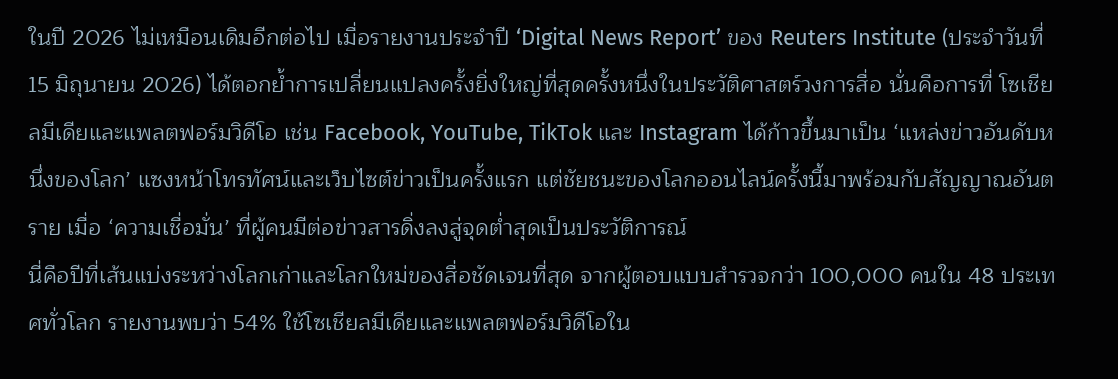ในปี 2026 ไม่เหมือนเดิมอีกต่อไป เมื่อรายงานประจำปี ‘Digital News Report’ ของ Reuters Institute (ประจำวันที่ 15 มิถุนายน 2026) ได้ตอกย้ำการเปลี่ยนแปลงครั้งยิ่งใหญ่ที่สุดครั้งหนึ่งในประวัติศาสตร์วงการสื่อ นั่นคือการที่ โซเชียลมีเดียและแพลตฟอร์มวิดีโอ เช่น Facebook, YouTube, TikTok และ Instagram ได้ก้าวขึ้นมาเป็น ‘แหล่งข่าวอันดับหนึ่งของโลก’ แซงหน้าโทรทัศน์และเว็บไซต์ข่าวเป็นครั้งแรก แต่ชัยชนะของโลกออนไลน์ครั้งนี้มาพร้อมกับสัญญาณอันตราย เมื่อ ‘ความเชื่อมั่น’ ที่ผู้คนมีต่อข่าวสารดิ่งลงสู่จุดต่ำสุดเป็นประวัติการณ์
นี่คือปีที่เส้นแบ่งระหว่างโลกเก่าและโลกใหม่ของสื่อชัดเจนที่สุด จากผู้ตอบแบบสำรวจกว่า 100,000 คนใน 48 ประเทศทั่วโลก รายงานพบว่า 54% ใช้โซเชียลมีเดียและแพลตฟอร์มวิดีโอใน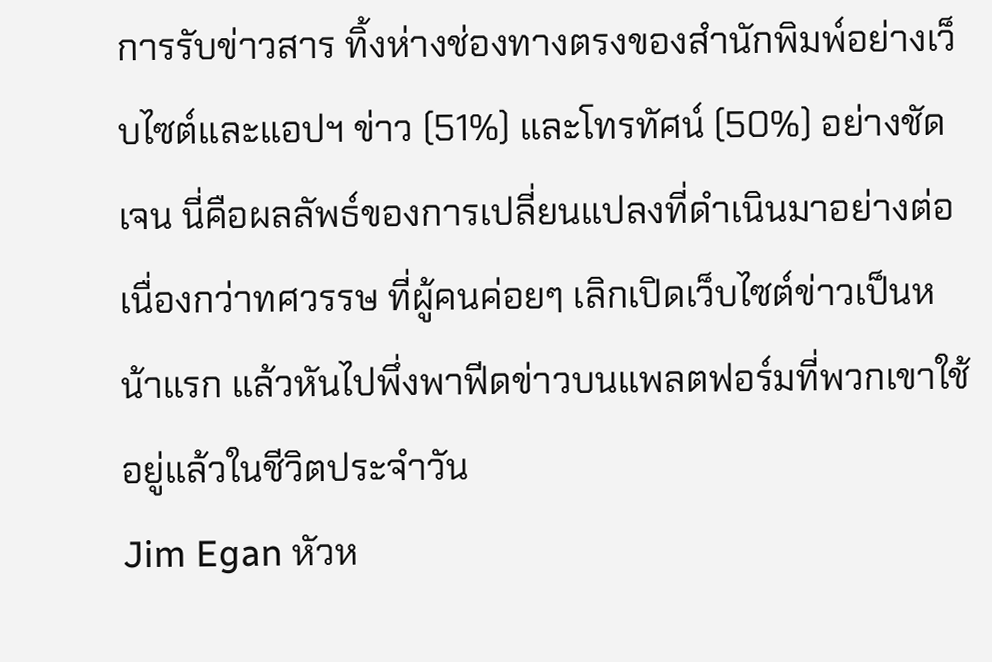การรับข่าวสาร ทิ้งห่างช่องทางตรงของสำนักพิมพ์อย่างเว็บไซต์และแอปฯ ข่าว (51%) และโทรทัศน์ (50%) อย่างชัดเจน นี่คือผลลัพธ์ของการเปลี่ยนแปลงที่ดำเนินมาอย่างต่อเนื่องกว่าทศวรรษ ที่ผู้คนค่อยๆ เลิกเปิดเว็บไซต์ข่าวเป็นหน้าแรก แล้วหันไปพึ่งพาฟีดข่าวบนแพลตฟอร์มที่พวกเขาใช้อยู่แล้วในชีวิตประจำวัน
Jim Egan หัวห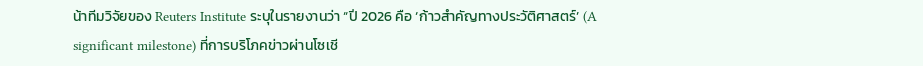น้าทีมวิจัยของ Reuters Institute ระบุในรายงานว่า “ปี 2026 คือ ‘ก้าวสำคัญทางประวัติศาสตร์’ (A significant milestone) ที่การบริโภคข่าวผ่านโซเชี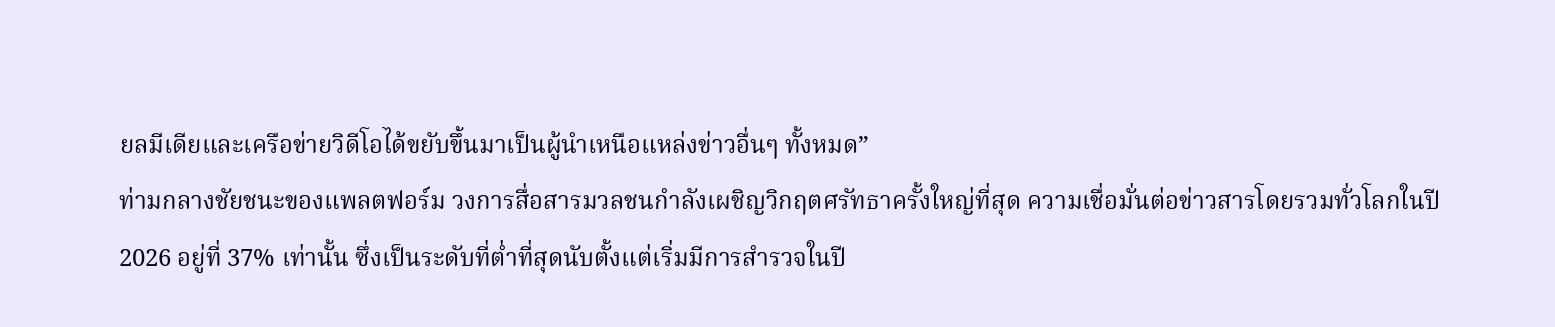ยลมีเดียและเครือข่ายวิดีโอได้ขยับขึ้นมาเป็นผู้นำเหนือแหล่งข่าวอื่นๆ ทั้งหมด”
ท่ามกลางชัยชนะของแพลตฟอร์ม วงการสื่อสารมวลชนกำลังเผชิญวิกฤตศรัทธาครั้งใหญ่ที่สุด ความเชื่อมั่นต่อข่าวสารโดยรวมทั่วโลกในปี 2026 อยู่ที่ 37% เท่านั้น ซึ่งเป็นระดับที่ต่ำที่สุดนับตั้งแต่เริ่มมีการสำรวจในปี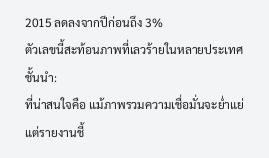2015 ลดลงจากปีก่อนถึง 3%
ตัวเลขนี้สะท้อนภาพที่เลวร้ายในหลายประเทศชั้นนำ:
ที่น่าสนใจคือ แม้ภาพรวมความเชื่อมั่นจะย่ำแย่ แต่รายงานชี้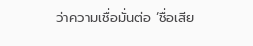ว่าความเชื่อมั่นต่อ ‘ชื่อเสีย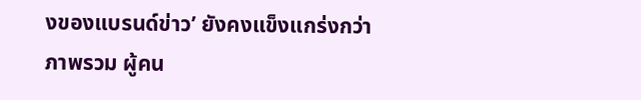งของแบรนด์ข่าว’ ยังคงแข็งแกร่งกว่าภาพรวม ผู้คน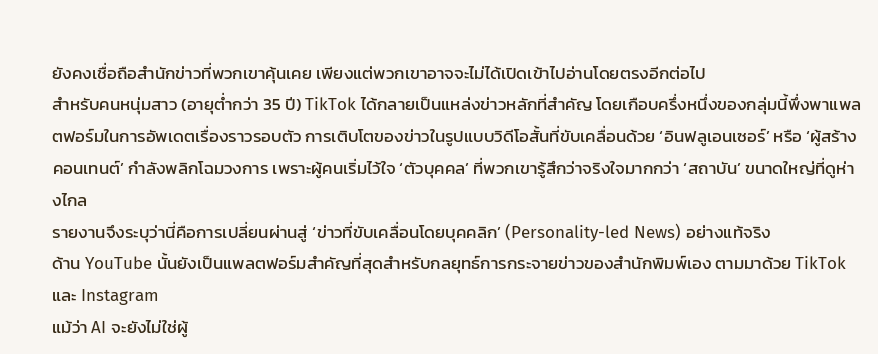ยังคงเชื่อถือสำนักข่าวที่พวกเขาคุ้นเคย เพียงแต่พวกเขาอาจจะไม่ได้เปิดเข้าไปอ่านโดยตรงอีกต่อไป
สำหรับคนหนุ่มสาว (อายุต่ำกว่า 35 ปี) TikTok ได้กลายเป็นแหล่งข่าวหลักที่สำคัญ โดยเกือบครึ่งหนึ่งของกลุ่มนี้พึ่งพาแพลตฟอร์มในการอัพเดตเรื่องราวรอบตัว การเติบโตของข่าวในรูปแบบวิดีโอสั้นที่ขับเคลื่อนด้วย ‘อินฟลูเอนเซอร์’ หรือ ‘ผู้สร้างคอนเทนต์’ กำลังพลิกโฉมวงการ เพราะผู้คนเริ่มไว้ใจ ‘ตัวบุคคล’ ที่พวกเขารู้สึกว่าจริงใจมากกว่า ‘สถาบัน’ ขนาดใหญ่ที่ดูห่างไกล
รายงานจึงระบุว่านี่คือการเปลี่ยนผ่านสู่ ‘ข่าวที่ขับเคลื่อนโดยบุคคลิก’ (Personality-led News) อย่างแท้จริง
ด้าน YouTube นั้นยังเป็นแพลตฟอร์มสำคัญที่สุดสำหรับกลยุทธ์การกระจายข่าวของสำนักพิมพ์เอง ตามมาด้วย TikTok และ Instagram
แม้ว่า AI จะยังไม่ใช่ผู้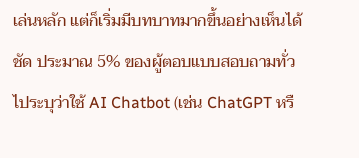เล่นหลัก แต่ก็เริ่มมีบทบาทมากขึ้นอย่างเห็นได้ชัด ประมาณ 5% ของผู้ตอบแบบสอบถามทั่วไประบุว่าใช้ AI Chatbot (เช่น ChatGPT หรื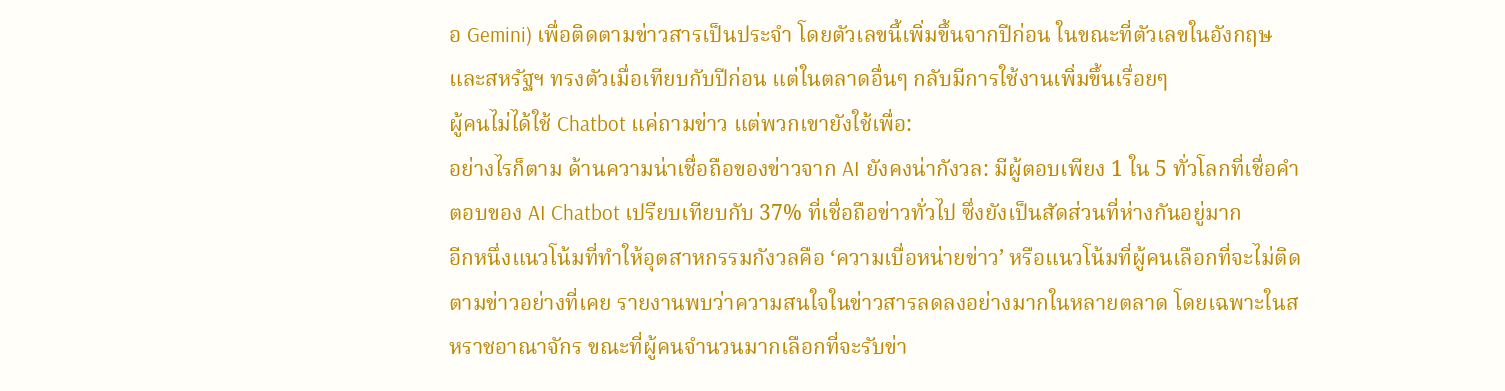อ Gemini) เพื่อติดตามข่าวสารเป็นประจำ โดยตัวเลขนี้เพิ่มขึ้นจากปีก่อน ในขณะที่ตัวเลขในอังกฤษและสหรัฐฯ ทรงตัวเมื่อเทียบกับปีก่อน แต่ในตลาดอื่นๆ กลับมีการใช้งานเพิ่มขึ้นเรื่อยๆ
ผู้คนไม่ได้ใช้ Chatbot แค่ถามข่าว แต่พวกเขายังใช้เพื่อ:
อย่างไรก็ตาม ด้านความน่าเชื่อถือของข่าวจาก AI ยังคงน่ากังวล: มีผู้ตอบเพียง 1 ใน 5 ทั่วโลกที่เชื่อคำตอบของ AI Chatbot เปรียบเทียบกับ 37% ที่เชื่อถือข่าวทั่วไป ซึ่งยังเป็นสัดส่วนที่ห่างกันอยู่มาก
อีกหนึ่งแนวโน้มที่ทำให้อุตสาหกรรมกังวลคือ ‘ความเบื่อหน่ายข่าว’ หรือแนวโน้มที่ผู้คนเลือกที่จะไม่ติดตามข่าวอย่างที่เคย รายงานพบว่าความสนใจในข่าวสารลดลงอย่างมากในหลายตลาด โดยเฉพาะในสหราชอาณาจักร ขณะที่ผู้คนจำนวนมากเลือกที่จะรับข่า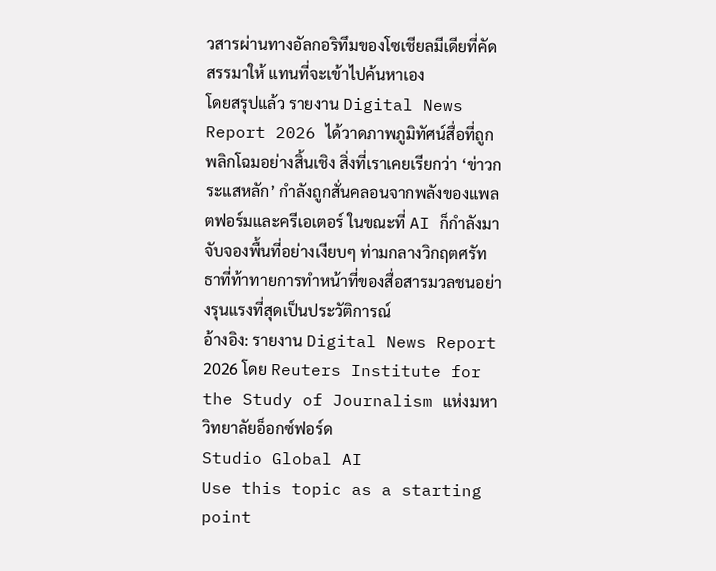วสารผ่านทางอัลกอริทึมของโซเชียลมีเดียที่คัดสรรมาให้ แทนที่จะเข้าไปค้นหาเอง
โดยสรุปแล้ว รายงาน Digital News Report 2026 ได้วาดภาพภูมิทัศน์สื่อที่ถูกพลิกโฉมอย่างสิ้นเชิง สิ่งที่เราเคยเรียกว่า ‘ข่าวกระแสหลัก’ กำลังถูกสั่นคลอนจากพลังของแพลตฟอร์มและครีเอเตอร์ ในขณะที่ AI ก็กำลังมาจับจองพื้นที่อย่างเงียบๆ ท่ามกลางวิกฤตศรัทธาที่ท้าทายการทำหน้าที่ของสื่อสารมวลชนอย่างรุนแรงที่สุดเป็นประวัติการณ์
อ้างอิง: รายงาน Digital News Report 2026 โดย Reuters Institute for the Study of Journalism แห่งมหาวิทยาลัยอ็อกซ์ฟอร์ด
Studio Global AI
Use this topic as a starting point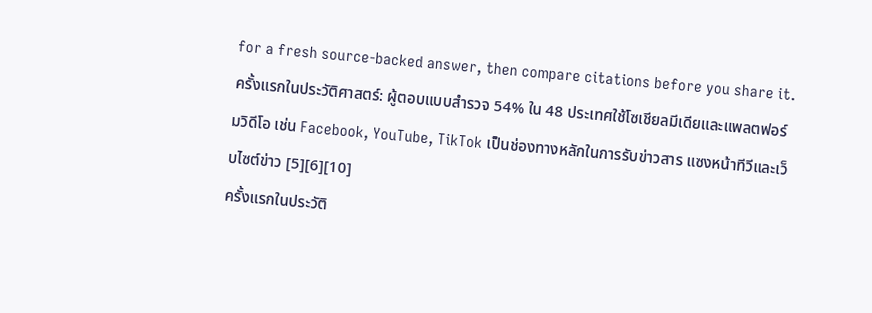for a fresh source-backed answer, then compare citations before you share it.
ครั้งแรกในประวัติศาสตร์: ผู้ตอบแบบสำรวจ 54% ใน 48 ประเทศใช้โซเชียลมีเดียและแพลตฟอร์มวิดีโอ เช่น Facebook, YouTube, TikTok เป็นช่องทางหลักในการรับข่าวสาร แซงหน้าทีวีและเว็บไซต์ข่าว [5][6][10]
ครั้งแรกในประวัติ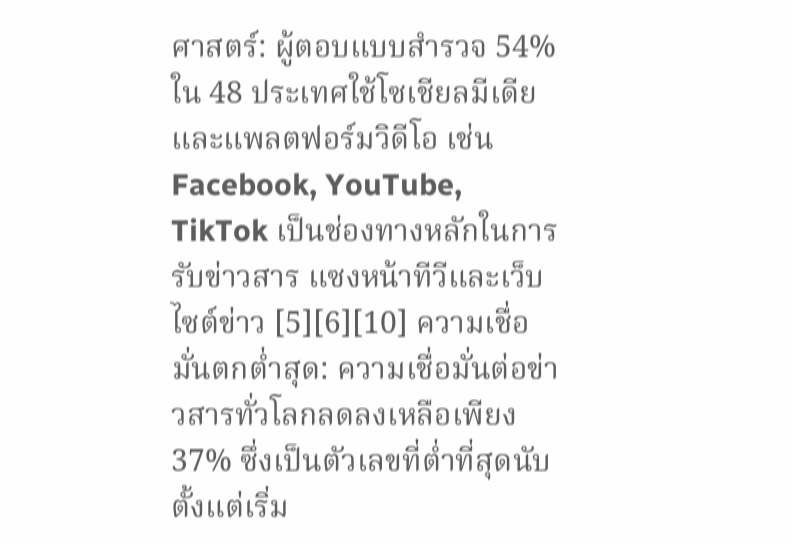ศาสตร์: ผู้ตอบแบบสำรวจ 54% ใน 48 ประเทศใช้โซเชียลมีเดียและแพลตฟอร์มวิดีโอ เช่น Facebook, YouTube, TikTok เป็นช่องทางหลักในการรับข่าวสาร แซงหน้าทีวีและเว็บไซต์ข่าว [5][6][10] ความเชื่อมั่นตกต่ำสุด: ความเชื่อมั่นต่อข่าวสารทั่วโลกลดลงเหลือเพียง 37% ซึ่งเป็นตัวเลขที่ต่ำที่สุดนับตั้งแต่เริ่ม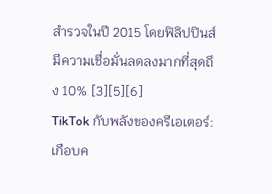สำรวจในปี 2015 โดยฟิลิปปินส์มีความเชื่อมั่นลดลงมากที่สุดถึง 10% [3][5][6]
TikTok กับพลังของครีเอเตอร์: เกือบค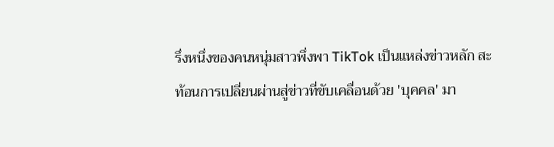รึ่งหนึ่งของคนหนุ่มสาวพึ่งพา TikTok เป็นแหล่งข่าวหลัก สะท้อนการเปลี่ยนผ่านสู่ข่าวที่ขับเคลื่อนด้วย 'บุคคล' มา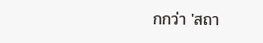กกว่า 'สถา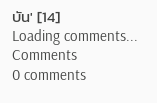บัน' [14]
Loading comments...
Comments
0 comments